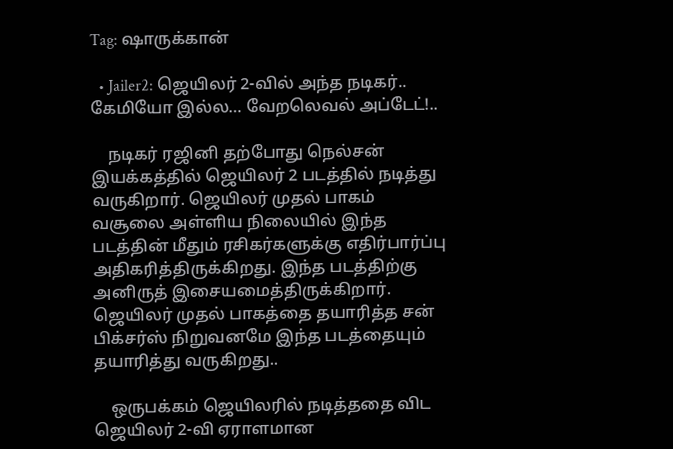Tag: ஷாருக்கான்

  • Jailer2: ஜெயிலர் 2-வில் அந்த நடிகர்.. கேமியோ இல்ல… வேறலெவல் அப்டேட்!..

    நடிகர் ரஜினி தற்போது நெல்சன் இயக்கத்தில் ஜெயிலர் 2 படத்தில் நடித்து வருகிறார். ஜெயிலர் முதல் பாகம் வசூலை அள்ளிய நிலையில் இந்த படத்தின் மீதும் ரசிகர்களுக்கு எதிர்பார்ப்பு அதிகரித்திருக்கிறது. இந்த படத்திற்கு அனிருத் இசையமைத்திருக்கிறார். ஜெயிலர் முதல் பாகத்தை தயாரித்த சன் பிக்சர்ஸ் நிறுவனமே இந்த படத்தையும் தயாரித்து வருகிறது..

    ஒருபக்கம் ஜெயிலரில் நடித்ததை விட ஜெயிலர் 2-வி ஏராளமான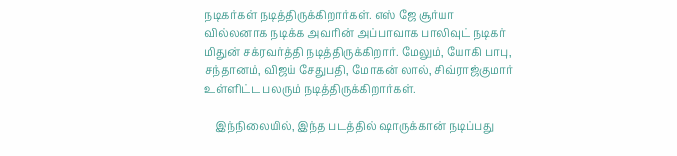நடிகர்கள் நடித்திருக்கிறார்கள். எஸ் ஜே சூர்யா வில்லனாக நடிக்க அவரின் அப்பாவாக பாலிவுட் நடிகர் மிதுன் சக்ரவர்த்தி நடித்திருக்கிறார். மேலும், யோகி பாபு, சந்தானம், விஜய் சேதுபதி, மோகன் லால், சிவ்ராஜ்குமார் உள்ளிட்ட பலரும் நடித்திருக்கிறார்கள்.

    இந்நிலையில், இந்த படத்தில் ஷாருக்கான் நடிப்பது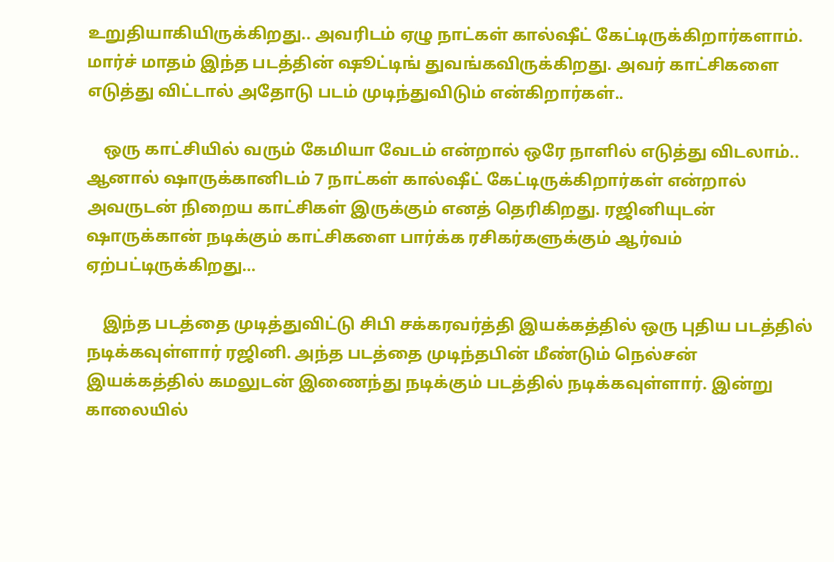உறுதியாகியிருக்கிறது.. அவரிடம் ஏழு நாட்கள் கால்ஷீட் கேட்டிருக்கிறார்களாம். மார்ச் மாதம் இந்த படத்தின் ஷூட்டிங் துவங்கவிருக்கிறது. அவர் காட்சிகளை எடுத்து விட்டால் அதோடு படம் முடிந்துவிடும் என்கிறார்கள்..

    ஒரு காட்சியில் வரும் கேமியா வேடம் என்றால் ஒரே நாளில் எடுத்து விடலாம்.. ஆனால் ஷாருக்கானிடம் 7 நாட்கள் கால்ஷீட் கேட்டிருக்கிறார்கள் என்றால் அவருடன் நிறைய காட்சிகள் இருக்கும் எனத் தெரிகிறது. ரஜினியுடன் ஷாருக்கான் நடிக்கும் காட்சிகளை பார்க்க ரசிகர்களுக்கும் ஆர்வம் ஏற்பட்டிருக்கிறது…

    இந்த படத்தை முடித்துவிட்டு சிபி சக்கரவர்த்தி இயக்கத்தில் ஒரு புதிய படத்தில் நடிக்கவுள்ளார் ரஜினி. அந்த படத்தை முடிந்தபின் மீண்டும் நெல்சன் இயக்கத்தில் கமலுடன் இணைந்து நடிக்கும் படத்தில் நடிக்கவுள்ளார். இன்று காலையில்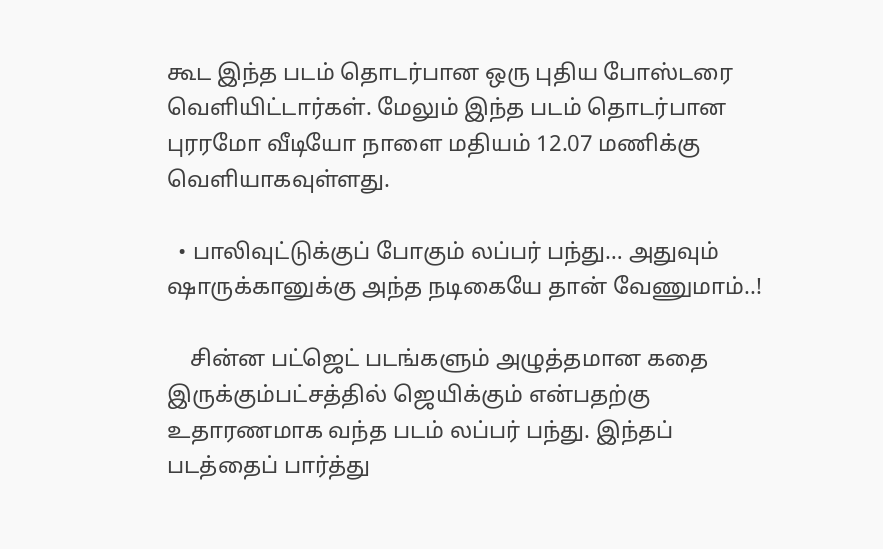கூட இந்த படம் தொடர்பான ஒரு புதிய போஸ்டரை வெளியிட்டார்கள். மேலும் இந்த படம் தொடர்பான புரரமோ வீடியோ நாளை மதியம் 12.07 மணிக்கு வெளியாகவுள்ளது.

  • பாலிவுட்டுக்குப் போகும் லப்பர் பந்து… அதுவும் ஷாருக்கானுக்கு அந்த நடிகையே தான் வேணுமாம்..!

    சின்ன பட்ஜெட் படங்களும் அழுத்தமான கதை இருக்கும்பட்சத்தில் ஜெயிக்கும் என்பதற்கு உதாரணமாக வந்த படம் லப்பர் பந்து. இந்தப் படத்தைப் பார்த்து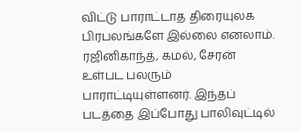விட்டு பாராட்டாத திரையுலக பிரபலங்களே இல்லை எனலாம். ரஜினிகாந்த், கமல், சேரன் உள்பட பலரும் பாராட்டியுள்ளனர். இந்தப் படத்தை இப்போது பாலிவுட்டில்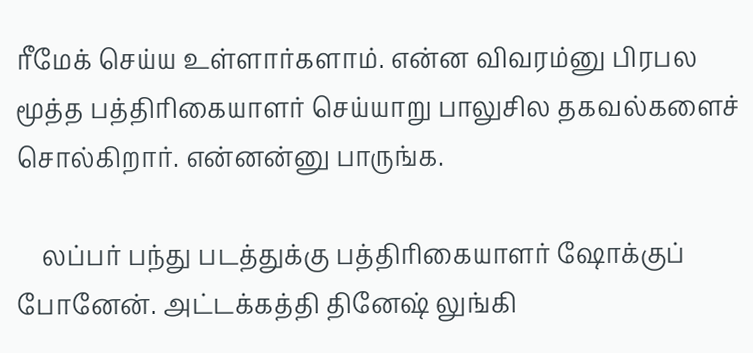ரீமேக் செய்ய உள்ளார்களாம். என்ன விவரம்னு பிரபல மூத்த பத்திரிகையாளர் செய்யாறு பாலுசில தகவல்களைச் சொல்கிறார். என்னன்னு பாருங்க.

    லப்பர் பந்து படத்துக்கு பத்திரிகையாளர் ஷோக்குப் போனேன். அட்டக்கத்தி தினேஷ் லுங்கி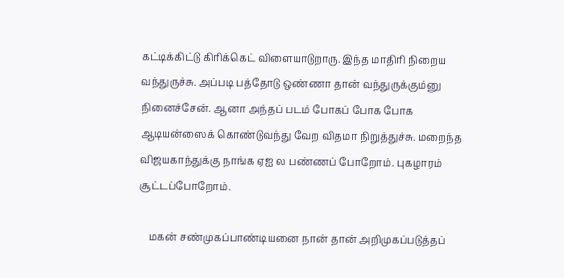கட்டிக்கிட்டு கிரிக்கெட் விளையாடுறாரு. இந்த மாதிரி நிறைய வந்துருச்சு. அப்படி பத்தோடு ஒண்ணா தான் வந்துருக்கும்னு நினைச்சேன். ஆனா அந்தப் படம் போகப் போக போக ஆடியன்ஸைக் கொண்டுவந்து வேற விதமா நிறுத்துச்சு. மறைந்த விஜயகாந்துக்கு நாங்க ஏஐ ல பண்ணப் போறோம். புகழாரம் சூட்டப்போறோம்.

    மகன் சண்முகப்பாண்டியனை நான் தான் அறிமுகப்படுத்தப்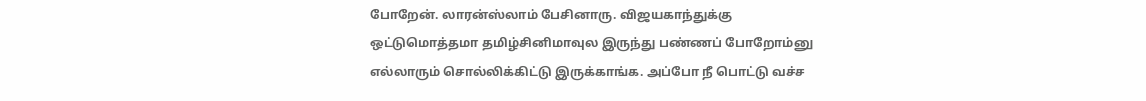போறேன். லாரன்ஸ்லாம் பேசினாரு. விஜயகாந்துக்கு ஒட்டுமொத்தமா தமிழ்சினிமாவுல இருந்து பண்ணப் போறோம்னு எல்லாரும் சொல்லிக்கிட்டு இருக்காங்க. அப்போ நீ பொட்டு வச்ச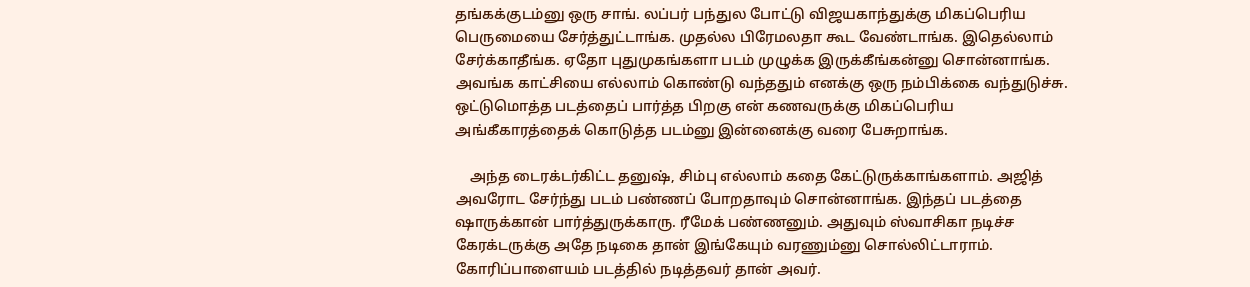தங்கக்குடம்னு ஒரு சாங். லப்பர் பந்துல போட்டு விஜயகாந்துக்கு மிகப்பெரிய பெருமையை சேர்த்துட்டாங்க. முதல்ல பிரேமலதா கூட வேண்டாங்க. இதெல்லாம் சேர்க்காதீங்க. ஏதோ புதுமுகங்களா படம் முழுக்க இருக்கீங்கன்னு சொன்னாங்க. அவங்க காட்சியை எல்லாம் கொண்டு வந்ததும் எனக்கு ஒரு நம்பிக்கை வந்துடுச்சு. ஒட்டுமொத்த படத்தைப் பார்த்த பிறகு என் கணவருக்கு மிகப்பெரிய அங்கீகாரத்தைக் கொடுத்த படம்னு இன்னைக்கு வரை பேசுறாங்க.

    அந்த டைரக்டர்கிட்ட தனுஷ், சிம்பு எல்லாம் கதை கேட்டுருக்காங்களாம். அஜித் அவரோட சேர்ந்து படம் பண்ணப் போறதாவும் சொன்னாங்க. இந்தப் படத்தை ஷாருக்கான் பார்த்துருக்காரு. ரீமேக் பண்ணனும். அதுவும் ஸ்வாசிகா நடிச்ச கேரக்டருக்கு அதே நடிகை தான் இங்கேயும் வரணும்னு சொல்லிட்டாராம். கோரிப்பாளையம் படத்தில் நடித்தவர் தான் அவர்.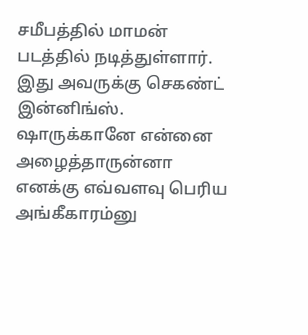சமீபத்தில் மாமன் படத்தில் நடித்துள்ளார். இது அவருக்கு செகண்ட் இன்னிங்ஸ். ஷாருக்கானே என்னை அழைத்தாருன்னா எனக்கு எவ்வளவு பெரிய அங்கீகாரம்னு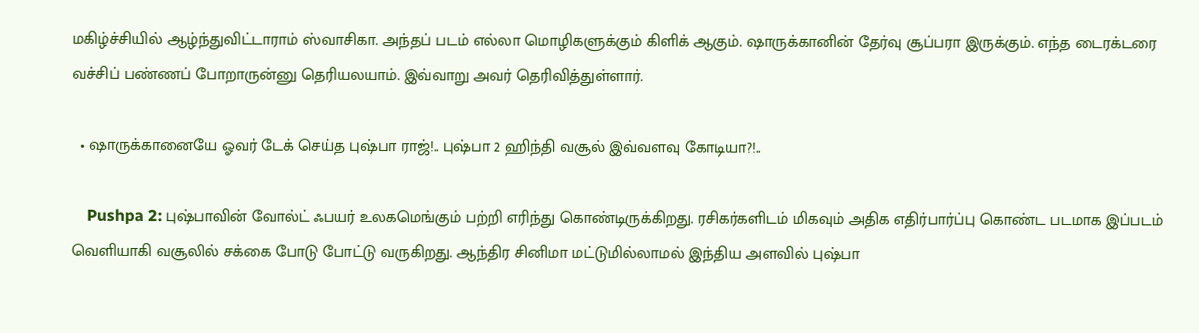மகிழ்ச்சியில் ஆழ்ந்துவிட்டாராம் ஸ்வாசிகா. அந்தப் படம் எல்லா மொழிகளுக்கும் கிளிக் ஆகும். ஷாருக்கானின் தேர்வு சூப்பரா இருக்கும். எந்த டைரக்டரை வச்சிப் பண்ணப் போறாருன்னு தெரியலயாம். இவ்வாறு அவர் தெரிவித்துள்ளார்.

  • ஷாருக்கானையே ஓவர் டேக் செய்த புஷ்பா ராஜ்!.. புஷ்பா 2 ஹிந்தி வசூல் இவ்வளவு கோடியா?!..

    Pushpa 2: புஷ்பாவின் வோல்ட் ஃபயர் உலகமெங்கும் பற்றி எரிந்து கொண்டிருக்கிறது. ரசிகர்களிடம் மிகவும் அதிக எதிர்பார்ப்பு கொண்ட படமாக இப்படம் வெளியாகி வசூலில் சக்கை போடு போட்டு வருகிறது. ஆந்திர சினிமா மட்டுமில்லாமல் இந்திய அளவில் புஷ்பா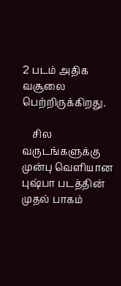2 படம் அதிக வசூலை பெற்றிருக்கிறது.

    சில வருடங்களுக்கு முன்பு வெளியான புஷ்பா படத்தின் முதல் பாகம்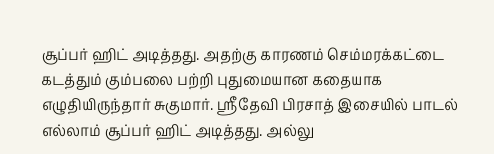சூப்பர் ஹிட் அடித்தது. அதற்கு காரணம் செம்மரக்கட்டை கடத்தும் கும்பலை பற்றி புதுமையான கதையாக எழுதியிருந்தார் சுகுமார். ஸ்ரீதேவி பிரசாத் இசையில் பாடல் எல்லாம் சூப்பர் ஹிட் அடித்தது. அல்லு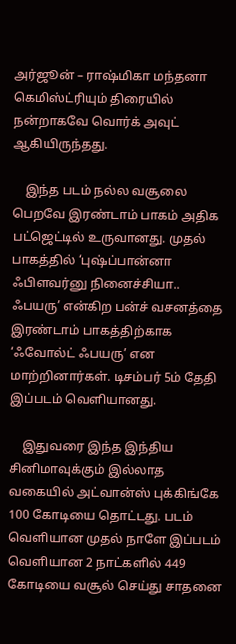அர்ஜூன் – ராஷ்மிகா மந்தனா கெமிஸ்ட்ரியும் திரையில் நன்றாகவே வொர்க் அவுட் ஆகியிருந்தது.

    இந்த படம் நல்ல வசூலை பெறவே இரண்டாம் பாகம் அதிக பட்ஜெட்டில் உருவானது. முதல் பாகத்தில் ‘புஷ்ப்பான்னா ஃபிளவர்னு நினைச்சியா.. ஃபயரு’ என்கிற பன்ச் வசனத்தை இரண்டாம் பாகத்திற்காக ‘ஃவோல்ட் ஃபயரு’ என மாற்றினார்கள். டிசம்பர் 5ம் தேதி இப்படம் வெளியானது.

    இதுவரை இந்த இந்திய சினிமாவுக்கும் இல்லாத வகையில் அட்வான்ஸ் புக்கிங்கே 100 கோடியை தொட்டது. படம் வெளியான முதல் நாளே இப்படம் வெளியான 2 நாட்களில் 449 கோடியை வசூல் செய்து சாதனை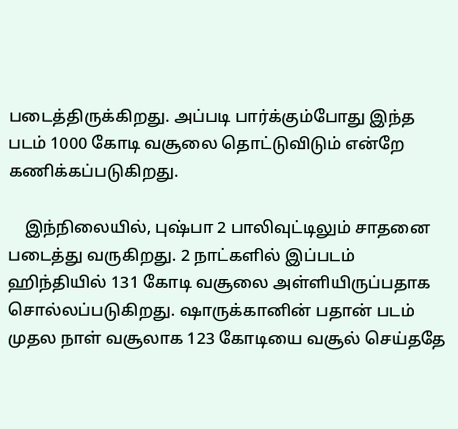படைத்திருக்கிறது. அப்படி பார்க்கும்போது இந்த படம் 1000 கோடி வசூலை தொட்டுவிடும் என்றே கணிக்கப்படுகிறது.

    இந்நிலையில், புஷ்பா 2 பாலிவுட்டிலும் சாதனை படைத்து வருகிறது. 2 நாட்களில் இப்படம் ஹிந்தியில் 131 கோடி வசூலை அள்ளியிருப்பதாக சொல்லப்படுகிறது. ஷாருக்கானின் பதான் படம் முதல நாள் வசூலாக 123 கோடியை வசூல் செய்ததே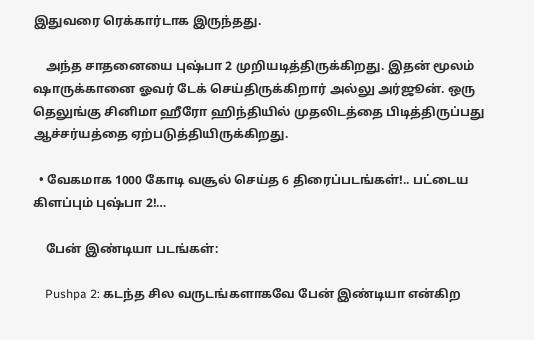இதுவரை ரெக்கார்டாக இருந்தது.

    அந்த சாதனையை புஷ்பா 2 முறியடித்திருக்கிறது. இதன் மூலம் ஷாருக்கானை ஓவர் டேக் செய்திருக்கிறார் அல்லு அர்ஜூன். ஒரு தெலுங்கு சினிமா ஹீரோ ஹிந்தியில் முதலிடத்தை பிடித்திருப்பது ஆச்சர்யத்தை ஏற்படுத்தியிருக்கிறது.

  • வேகமாக 1000 கோடி வசூல் செய்த 6 திரைப்படங்கள்!.. பட்டைய கிளப்பும் புஷ்பா 2!…

    பேன் இண்டியா படங்கள்:

    Pushpa 2: கடந்த சில வருடங்களாகவே பேன் இண்டியா என்கிற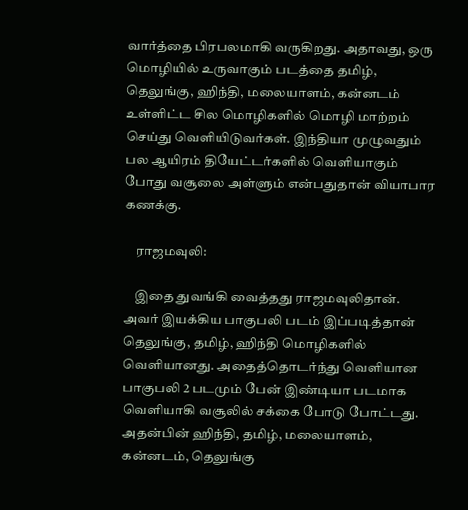வார்த்தை பிரபலமாகி வருகிறது. அதாவது, ஒரு மொழியில் உருவாகும் படத்தை தமிழ், தெலுங்கு, ஹிந்தி, மலையாளம், கன்னடம் உள்ளிட்ட சில மொழிகளில் மொழி மாற்றம் செய்து வெளியிடுவர்கள். இந்தியா முழுவதும் பல ஆயிரம் தியேட்டர்களில் வெளியாகும் போது வசூலை அள்ளும் என்பதுதான் வியாபார கணக்கு.

    ராஜமவுலி:

    இதை துவங்கி வைத்தது ராஜமவுலிதான். அவர் இயக்கிய பாகுபலி படம் இப்படித்தான் தெலுங்கு, தமிழ், ஹிந்தி மொழிகளில் வெளியானது. அதைத்தொடர்ந்து வெளியான பாகுபலி 2 படமும் பேன் இண்டியா படமாக வெளியாகி வசூலில் சக்கை போடு போட்டது. அதன்பின் ஹிந்தி, தமிழ், மலையாளம், கன்னடம், தெலுங்கு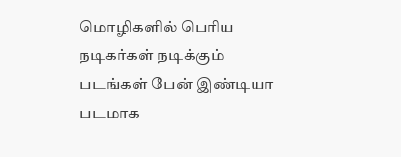மொழிகளில் பெரிய நடிகர்கள் நடிக்கும் படங்கள் பேன் இண்டியா படமாக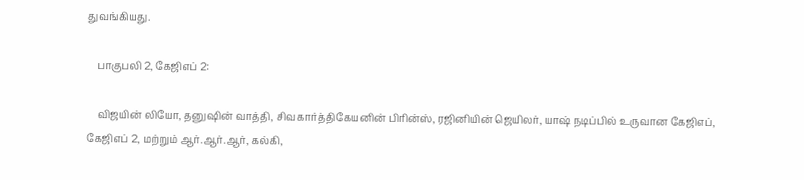துவங்கியது.

    பாகுபலி 2, கேஜிஎப் 2:

    விஜயின் லியோ, தனுஷின் வாத்தி, சிவகார்த்திகேயனின் பிரின்ஸ், ரஜினியின் ஜெயிலர், யாஷ் நடிப்பில் உருவான கேஜிஎப், கேஜிஎப் 2, மற்றும் ஆர்.ஆர்.ஆர், கல்கி,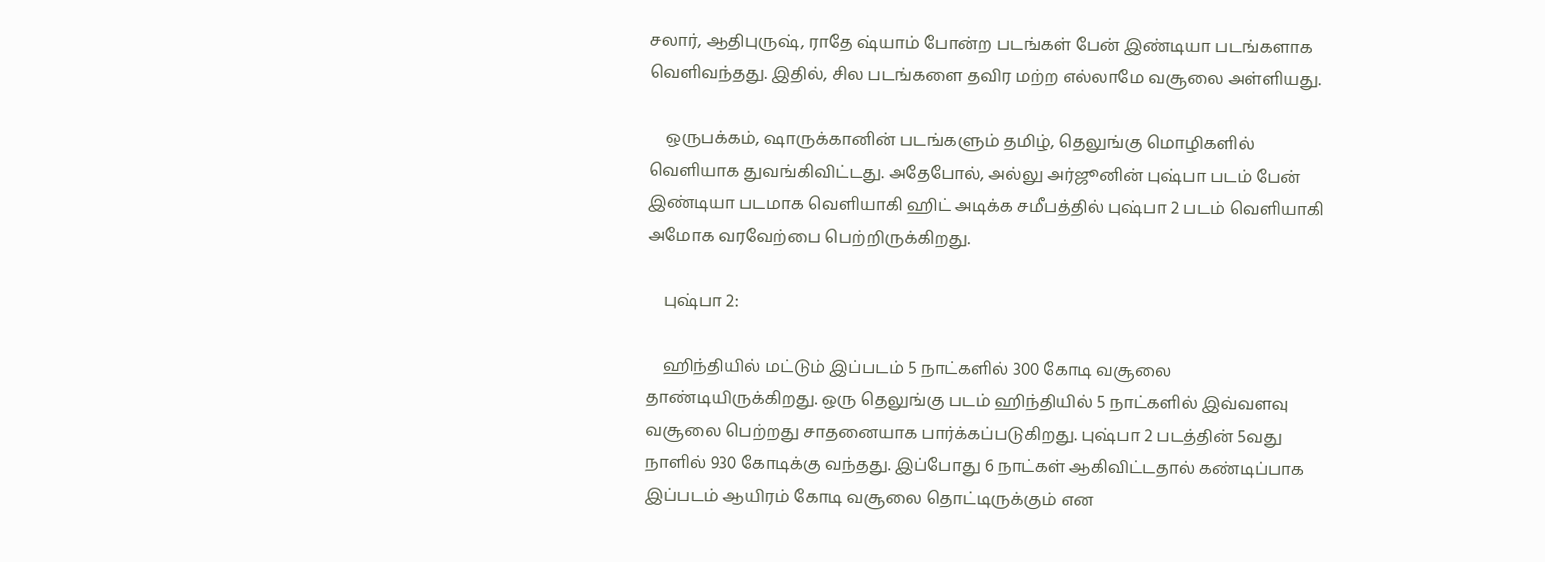சலார், ஆதிபுருஷ், ராதே ஷ்யாம் போன்ற படங்கள் பேன் இண்டியா படங்களாக வெளிவந்தது. இதில், சில படங்களை தவிர மற்ற எல்லாமே வசூலை அள்ளியது.

    ஒருபக்கம், ஷாருக்கானின் படங்களும் தமிழ், தெலுங்கு மொழிகளில் வெளியாக துவங்கிவிட்டது. அதேபோல், அல்லு அர்ஜூனின் புஷ்பா படம் பேன் இண்டியா படமாக வெளியாகி ஹிட் அடிக்க சமீபத்தில் புஷ்பா 2 படம் வெளியாகி அமோக வரவேற்பை பெற்றிருக்கிறது.

    புஷ்பா 2:

    ஹிந்தியில் மட்டும் இப்படம் 5 நாட்களில் 300 கோடி வசூலை தாண்டியிருக்கிறது. ஒரு தெலுங்கு படம் ஹிந்தியில் 5 நாட்களில் இவ்வளவு வசூலை பெற்றது சாதனையாக பார்க்கப்படுகிறது. புஷ்பா 2 படத்தின் 5வது நாளில் 930 கோடிக்கு வந்தது. இப்போது 6 நாட்கள் ஆகிவிட்டதால் கண்டிப்பாக இப்படம் ஆயிரம் கோடி வசூலை தொட்டிருக்கும் என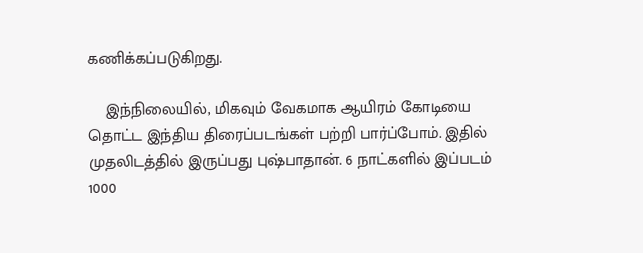கணிக்கப்படுகிறது.

    இந்நிலையில், மிகவும் வேகமாக ஆயிரம் கோடியை தொட்ட இந்திய திரைப்படங்கள் பற்றி பார்ப்போம். இதில் முதலிடத்தில் இருப்பது புஷ்பாதான். 6 நாட்களில் இப்படம் 1000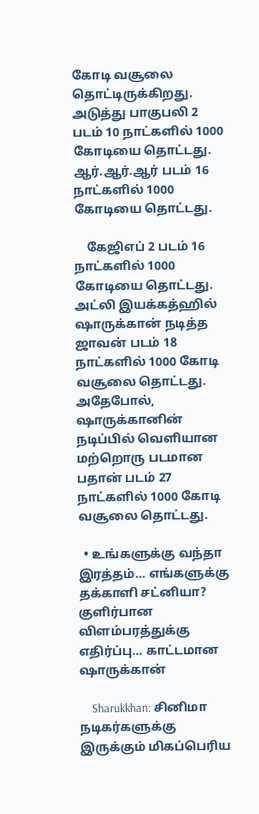கோடி வசூலை தொட்டிருக்கிறது. அடுத்து பாகுபலி 2 படம் 10 நாட்களில் 1000 கோடியை தொட்டது. ஆர்.ஆர்.ஆர் படம் 16 நாட்களில் 1000 கோடியை தொட்டது.

    கேஜிஎப் 2 படம் 16 நாட்களில் 1000 கோடியை தொட்டது. அட்லி இயக்கத்ஹில் ஷாருக்கான் நடித்த ஜாவன் படம் 18 நாட்களில் 1000 கோடி வசூலை தொட்டது. அதேபோல், ஷாருக்கானின் நடிப்பில் வெளியான மற்றொரு படமான பதான் படம் 27 நாட்களில் 1000 கோடி வசூலை தொட்டது.

  • உங்களுக்கு வந்தா இரத்தம்… எங்களுக்கு தக்காளி சட்னியா? குளிர்பான விளம்பரத்துக்கு எதிர்ப்பு… காட்டமான ஷாருக்கான்

    Sharukkhan: சினிமா நடிகர்களுக்கு இருக்கும் மிகப்பெரிய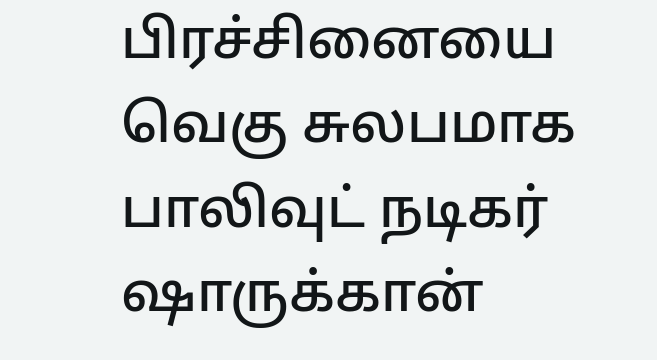பிரச்சினையை வெகு சுலபமாக பாலிவுட் நடிகர் ஷாருக்கான்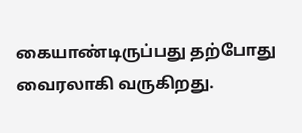கையாண்டிருப்பது தற்போது வைரலாகி வருகிறது.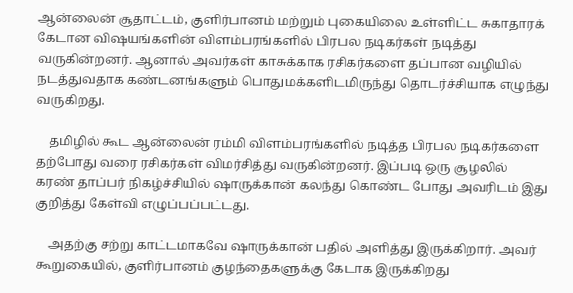ஆன்லைன் சூதாட்டம், குளிர்பானம் மற்றும் புகையிலை உள்ளிட்ட சுகாதாரக் கேடான விஷயங்களின் விளம்பரங்களில் பிரபல நடிகர்கள் நடித்து வருகின்றனர். ஆனால் அவர்கள் காசுக்காக ரசிகர்களை தப்பான வழியில் நடத்துவதாக கண்டனங்களும் பொதுமக்களிடமிருந்து தொடர்ச்சியாக எழுந்து வருகிறது.

    தமிழில் கூட ஆன்லைன் ரம்மி விளம்பரங்களில் நடித்த பிரபல நடிகர்களை தற்போது வரை ரசிகர்கள் விமர்சித்து வருகின்றனர். இப்படி ஒரு சூழலில் கரண் தாப்பர் நிகழ்ச்சியில் ஷாருக்கான் கலந்து கொண்ட போது அவரிடம் இது குறித்து கேள்வி எழுப்பப்பட்டது.

    அதற்கு சற்று காட்டமாகவே ஷாருக்கான் பதில் அளித்து இருக்கிறார். அவர் கூறுகையில், குளிர்பானம் குழந்தைகளுக்கு கேடாக இருக்கிறது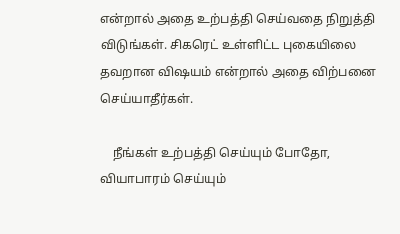என்றால் அதை உற்பத்தி செய்வதை நிறுத்தி விடுங்கள். சிகரெட் உள்ளிட்ட புகையிலை தவறான விஷயம் என்றால் அதை விற்பனை செய்யாதீர்கள்.

    நீங்கள் உற்பத்தி செய்யும் போதோ, வியாபாரம் செய்யும்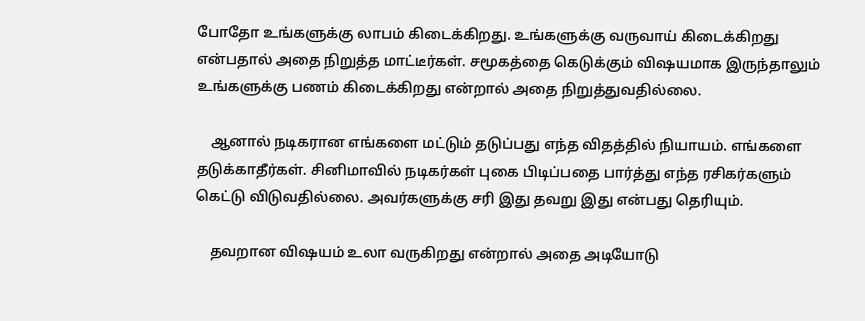போதோ உங்களுக்கு லாபம் கிடைக்கிறது. உங்களுக்கு வருவாய் கிடைக்கிறது என்பதால் அதை நிறுத்த மாட்டீர்கள். சமூகத்தை கெடுக்கும் விஷயமாக இருந்தாலும் உங்களுக்கு பணம் கிடைக்கிறது என்றால் அதை நிறுத்துவதில்லை.

    ஆனால் நடிகரான எங்களை மட்டும் தடுப்பது எந்த விதத்தில் நியாயம். எங்களை தடுக்காதீர்கள். சினிமாவில் நடிகர்கள் புகை பிடிப்பதை பார்த்து எந்த ரசிகர்களும் கெட்டு விடுவதில்லை. அவர்களுக்கு சரி இது தவறு இது என்பது தெரியும்.

    தவறான விஷயம் உலா வருகிறது என்றால் அதை அடியோடு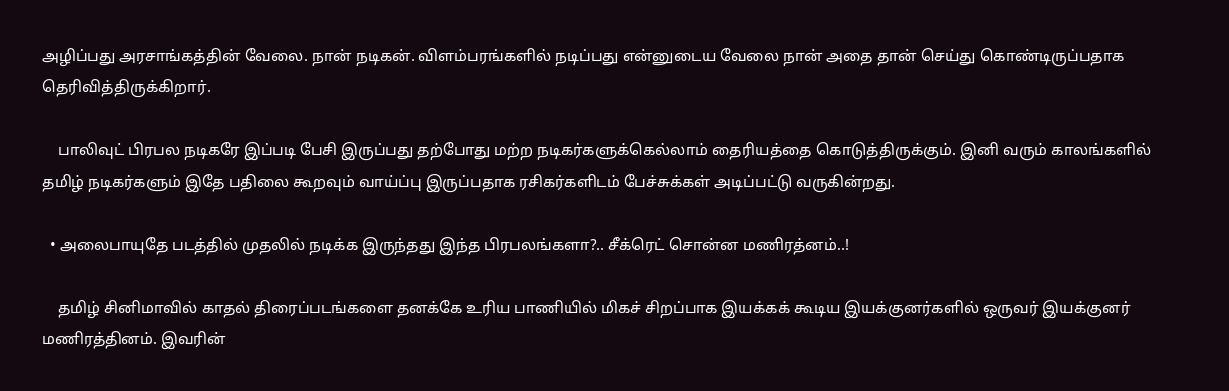அழிப்பது அரசாங்கத்தின் வேலை. நான் நடிகன். விளம்பரங்களில் நடிப்பது என்னுடைய வேலை நான் அதை தான் செய்து கொண்டிருப்பதாக தெரிவித்திருக்கிறார்.

    பாலிவுட் பிரபல நடிகரே இப்படி பேசி இருப்பது தற்போது மற்ற நடிகர்களுக்கெல்லாம் தைரியத்தை கொடுத்திருக்கும். இனி வரும் காலங்களில் தமிழ் நடிகர்களும் இதே பதிலை கூறவும் வாய்ப்பு இருப்பதாக ரசிகர்களிடம் பேச்சுக்கள் அடிப்பட்டு வருகின்றது.

  • அலைபாயுதே படத்தில் முதலில் நடிக்க இருந்தது இந்த பிரபலங்களா?.. சீக்ரெட் சொன்ன மணிரத்னம்..!

    தமிழ் சினிமாவில் காதல் திரைப்படங்களை தனக்கே உரிய பாணியில் மிகச் சிறப்பாக இயக்கக் கூடிய இயக்குனர்களில் ஒருவர் இயக்குனர் மணிரத்தினம். இவரின்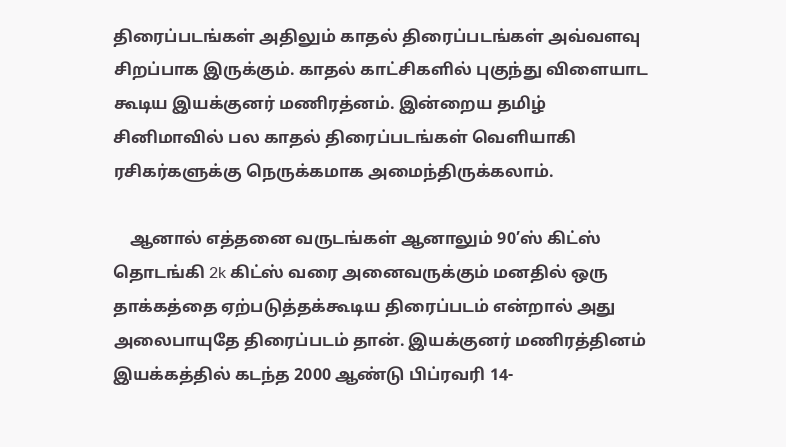திரைப்படங்கள் அதிலும் காதல் திரைப்படங்கள் அவ்வளவு சிறப்பாக இருக்கும். காதல் காட்சிகளில் புகுந்து விளையாட கூடிய இயக்குனர் மணிரத்னம். இன்றைய தமிழ் சினிமாவில் பல காதல் திரைப்படங்கள் வெளியாகி ரசிகர்களுக்கு நெருக்கமாக அமைந்திருக்கலாம்.

    ஆனால் எத்தனை வருடங்கள் ஆனாலும் 90’ஸ் கிட்ஸ் தொடங்கி 2k கிட்ஸ் வரை அனைவருக்கும் மனதில் ஒரு தாக்கத்தை ஏற்படுத்தக்கூடிய திரைப்படம் என்றால் அது அலைபாயுதே திரைப்படம் தான். இயக்குனர் மணிரத்தினம் இயக்கத்தில் கடந்த 2000 ஆண்டு பிப்ரவரி 14-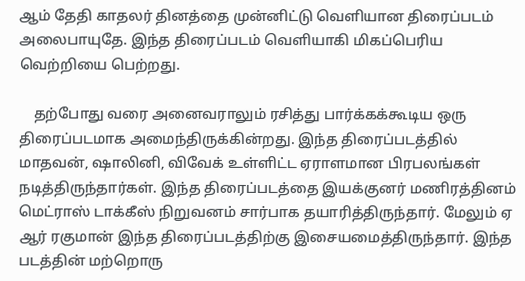ஆம் தேதி காதலர் தினத்தை முன்னிட்டு வெளியான திரைப்படம் அலைபாயுதே. இந்த திரைப்படம் வெளியாகி மிகப்பெரிய வெற்றியை பெற்றது.

    தற்போது வரை அனைவராலும் ரசித்து பார்க்கக்கூடிய ஒரு திரைப்படமாக அமைந்திருக்கின்றது. இந்த திரைப்படத்தில் மாதவன், ஷாலினி, விவேக் உள்ளிட்ட ஏராளமான பிரபலங்கள் நடித்திருந்தார்கள். இந்த திரைப்படத்தை இயக்குனர் மணிரத்தினம் மெட்ராஸ் டாக்கீஸ் நிறுவனம் சார்பாக தயாரித்திருந்தார். மேலும் ஏ ஆர் ரகுமான் இந்த திரைப்படத்திற்கு இசையமைத்திருந்தார். இந்த படத்தின் மற்றொரு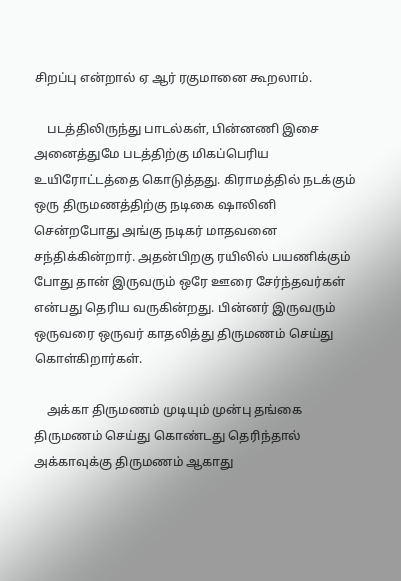சிறப்பு என்றால் ஏ ஆர் ரகுமானை கூறலாம்.

    படத்திலிருந்து பாடல்கள், பின்னணி இசை அனைத்துமே படத்திற்கு மிகப்பெரிய உயிரோட்டத்தை கொடுத்தது. கிராமத்தில் நடக்கும் ஒரு திருமணத்திற்கு நடிகை ஷாலினி சென்றபோது அங்கு நடிகர் மாதவனை சந்திக்கின்றார். அதன்பிறகு ரயிலில் பயணிக்கும் போது தான் இருவரும் ஒரே ஊரை சேர்ந்தவர்கள் என்பது தெரிய வருகின்றது. பின்னர் இருவரும் ஒருவரை ஒருவர் காதலித்து திருமணம் செய்து கொள்கிறார்கள்.

    அக்கா திருமணம் முடியும் முன்பு தங்கை திருமணம் செய்து கொண்டது தெரிந்தால் அக்காவுக்கு திருமணம் ஆகாது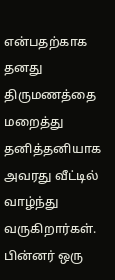என்பதற்காக தனது திருமணத்தை மறைத்து தனித்தனியாக அவரது வீட்டில் வாழ்ந்து வருகிறார்கள். பின்னர் ஒரு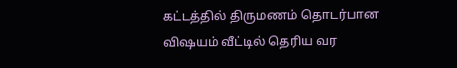கட்டத்தில் திருமணம் தொடர்பான விஷயம் வீட்டில் தெரிய வர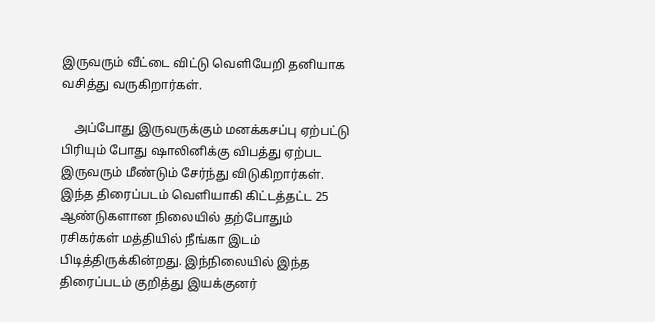இருவரும் வீட்டை விட்டு வெளியேறி தனியாக வசித்து வருகிறார்கள்.

    அப்போது இருவருக்கும் மனக்கசப்பு ஏற்பட்டு பிரியும் போது ஷாலினிக்கு விபத்து ஏற்பட இருவரும் மீண்டும் சேர்ந்து விடுகிறார்கள். இந்த திரைப்படம் வெளியாகி கிட்டத்தட்ட 25 ஆண்டுகளான நிலையில் தற்போதும் ரசிகர்கள் மத்தியில் நீங்கா இடம் பிடித்திருக்கின்றது. இந்நிலையில் இந்த திரைப்படம் குறித்து இயக்குனர்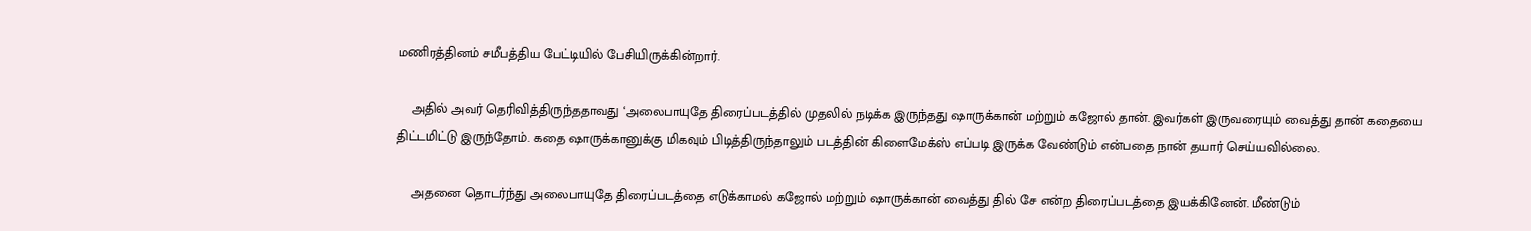மணிரத்தினம் சமீபத்திய பேட்டியில் பேசியிருக்கின்றார்.

    அதில் அவர் தெரிவித்திருந்ததாவது ‘அலைபாயுதே திரைப்படத்தில் முதலில் நடிக்க இருந்தது ஷாருக்கான் மற்றும் கஜோல் தான். இவர்கள் இருவரையும் வைத்து தான் கதையை திட்டமிட்டு இருந்தோம். கதை ஷாருக்கானுக்கு மிகவும் பிடித்திருந்தாலும் படத்தின் கிளைமேக்ஸ் எப்படி இருக்க வேண்டும் என்பதை நான் தயார் செய்யவில்லை.

    அதனை தொடர்ந்து அலைபாயுதே திரைப்படத்தை எடுக்காமல் கஜோல் மற்றும் ஷாருக்கான் வைத்து தில் சே என்ற திரைப்படத்தை இயக்கினேன். மீண்டும்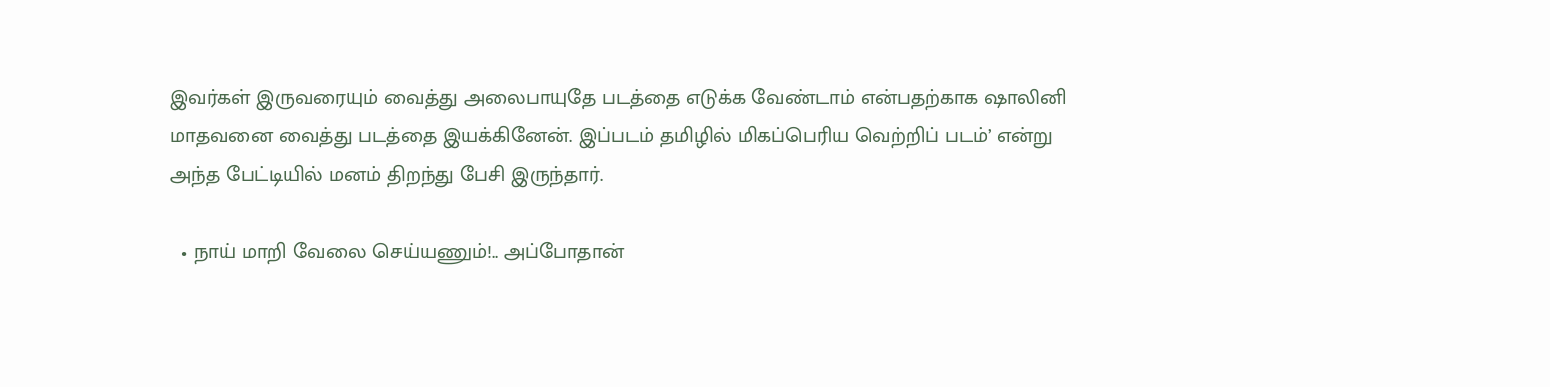இவர்கள் இருவரையும் வைத்து அலைபாயுதே படத்தை எடுக்க வேண்டாம் என்பதற்காக ஷாலினி மாதவனை வைத்து படத்தை இயக்கினேன். இப்படம் தமிழில் மிகப்பெரிய வெற்றிப் படம்’ என்று அந்த பேட்டியில் மனம் திறந்து பேசி இருந்தார்.

  • நாய் மாறி வேலை செய்யணும்!.. அப்போதான்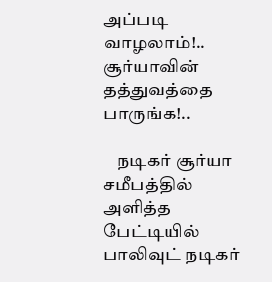அப்படி வாழலாம்!.. சூர்யாவின் தத்துவத்தை பாருங்க!..

    நடிகர் சூர்யா சமீபத்தில் அளித்த பேட்டியில் பாலிவுட் நடிகர்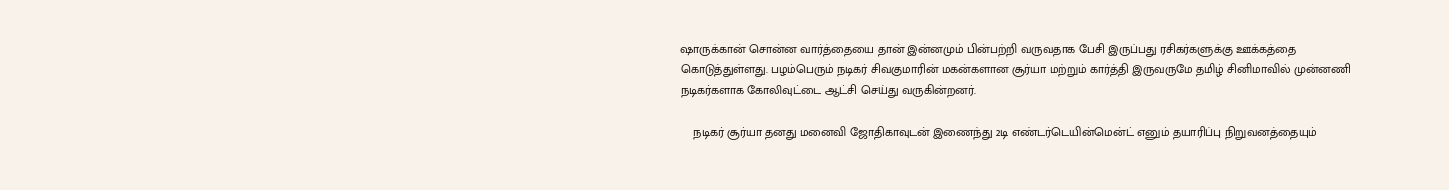ஷாருக்கான் சொன்ன வார்த்தையை தான் இன்னமும் பின்பற்றி வருவதாக பேசி இருப்பது ரசிகர்களுக்கு ஊக்கத்தை கொடுத்துள்ளது. பழம்பெரும் நடிகர் சிவகுமாரின் மகன்களான சூர்யா மற்றும் கார்த்தி இருவருமே தமிழ் சினிமாவில் முன்னணி நடிகர்களாக கோலிவுட்டை ஆட்சி செய்து வருகின்றனர்.

    நடிகர் சூர்யா தனது மனைவி ஜோதிகாவுடன் இணைந்து 2டி எண்டர்டெயின்மென்ட் எனும் தயாரிப்பு நிறுவனத்தையும்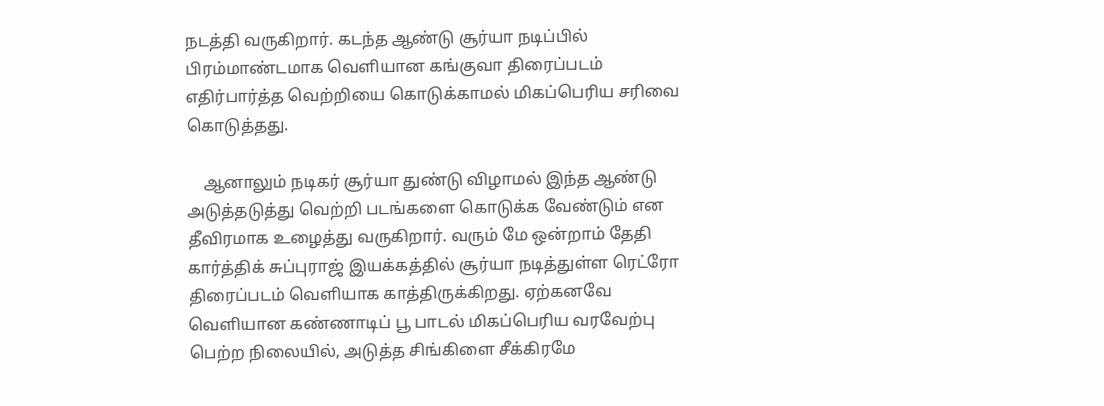நடத்தி வருகிறார். கடந்த ஆண்டு சூர்யா நடிப்பில் பிரம்மாண்டமாக வெளியான கங்குவா திரைப்படம் எதிர்பார்த்த வெற்றியை கொடுக்காமல் மிகப்பெரிய சரிவை கொடுத்தது.

    ஆனாலும் நடிகர் சூர்யா துண்டு விழாமல் இந்த ஆண்டு அடுத்தடுத்து வெற்றி படங்களை கொடுக்க வேண்டும் என தீவிரமாக உழைத்து வருகிறார். வரும் மே ஒன்றாம் தேதி கார்த்திக் சுப்புராஜ் இயக்கத்தில் சூர்யா நடித்துள்ள ரெட்ரோ திரைப்படம் வெளியாக காத்திருக்கிறது. ஏற்கனவே வெளியான கண்ணாடிப் பூ பாடல் மிகப்பெரிய வரவேற்பு பெற்ற நிலையில், அடுத்த சிங்கிளை சீக்கிரமே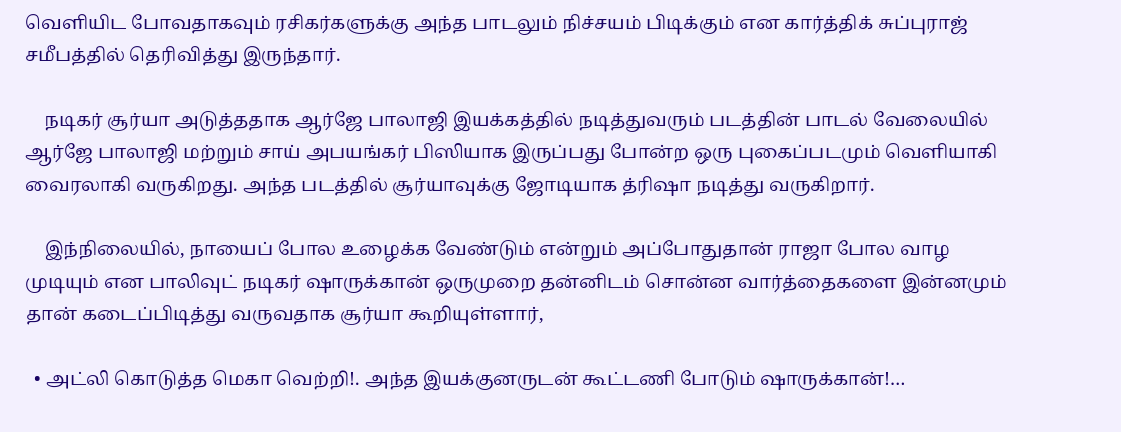வெளியிட போவதாகவும் ரசிகர்களுக்கு அந்த பாடலும் நிச்சயம் பிடிக்கும் என கார்த்திக் சுப்புராஜ் சமீபத்தில் தெரிவித்து இருந்தார்.

    நடிகர் சூர்யா அடுத்ததாக ஆர்ஜே பாலாஜி இயக்கத்தில் நடித்துவரும் படத்தின் பாடல் வேலையில் ஆர்ஜே பாலாஜி மற்றும் சாய் அபயங்கர் பிஸியாக இருப்பது போன்ற ஒரு புகைப்படமும் வெளியாகி வைரலாகி வருகிறது. அந்த படத்தில் சூர்யாவுக்கு ஜோடியாக த்ரிஷா நடித்து வருகிறார்.

    இந்நிலையில், நாயைப் போல உழைக்க வேண்டும் என்றும் அப்போதுதான் ராஜா போல வாழ முடியும் என பாலிவுட் நடிகர் ஷாருக்கான் ஒருமுறை தன்னிடம் சொன்ன வார்த்தைகளை இன்னமும் தான் கடைப்பிடித்து வருவதாக சூர்யா கூறியுள்ளார்,

  • அட்லி கொடுத்த மெகா வெற்றி!. அந்த இயக்குனருடன் கூட்டணி போடும் ஷாருக்கான்!…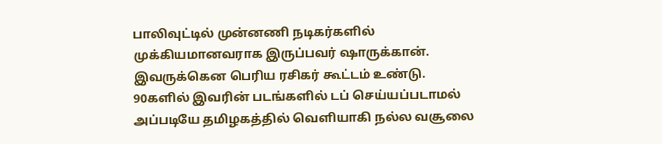பாலிவுட்டில் முன்னணி நடிகர்களில் முக்கியமானவராக இருப்பவர் ஷாருக்கான். இவருக்கென பெரிய ரசிகர் கூட்டம் உண்டு. 90களில் இவரின் படங்களில் டப் செய்யப்படாமல் அப்படியே தமிழகத்தில் வெளியாகி நல்ல வசூலை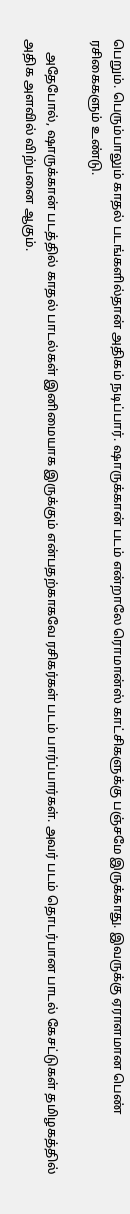பெறும். பெரும்பாலும் காதல் படங்களில்தான் அதிகம் நடிப்பார். ஷாருக்கான் படம் என்றாலே ரொமான்ஸ் காட்சிகளுக்கு பஞ்சமே இருக்காது. இவருக்கு ஏராளமான பெண் ரசிகைகளும் உண்டு.

    அதேபோல், ஷாருக்கான் படத்தில் காதல் பாடல்கள் இனிமையாக இருக்கும் என்பதற்காகவே ரசிகர்கள் படம் பார்ப்பார்கள். அவர் படம் தொடர்பான பாடல் கேசட்டுகள் தமிழகத்தில் அதிக அளவில் விற்பனை ஆகும்.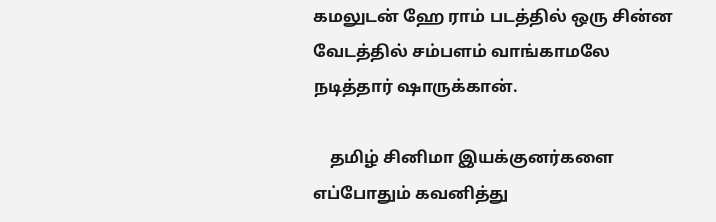கமலுடன் ஹே ராம் படத்தில் ஒரு சின்ன வேடத்தில் சம்பளம் வாங்காமலே நடித்தார் ஷாருக்கான்.

    தமிழ் சினிமா இயக்குனர்களை எப்போதும் கவனித்து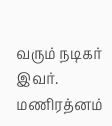வரும் நடிகர் இவர். மணிரத்னம்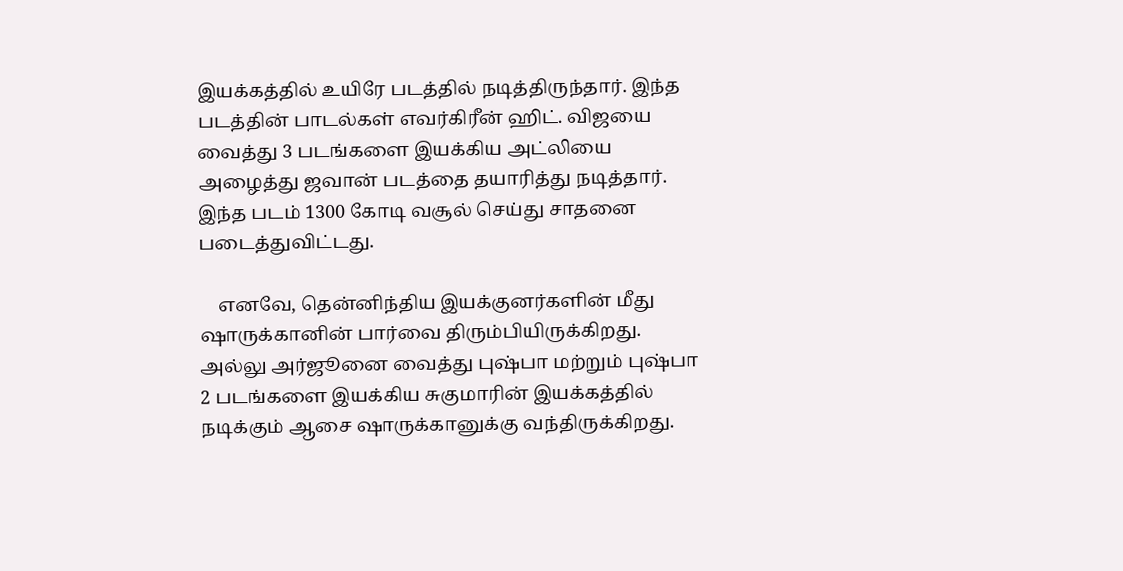இயக்கத்தில் உயிரே படத்தில் நடித்திருந்தார். இந்த படத்தின் பாடல்கள் எவர்கிரீன் ஹிட். விஜயை வைத்து 3 படங்களை இயக்கிய அட்லியை அழைத்து ஜவான் படத்தை தயாரித்து நடித்தார். இந்த படம் 1300 கோடி வசூல் செய்து சாதனை படைத்துவிட்டது.

    எனவே, தென்னிந்திய இயக்குனர்களின் மீது ஷாருக்கானின் பார்வை திரும்பியிருக்கிறது. அல்லு அர்ஜூனை வைத்து புஷ்பா மற்றும் புஷ்பா 2 படங்களை இயக்கிய சுகுமாரின் இயக்கத்தில் நடிக்கும் ஆசை ஷாருக்கானுக்கு வந்திருக்கிறது.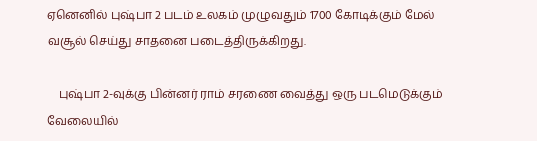ஏனெனில் புஷ்பா 2 படம் உலகம் முழுவதும் 1700 கோடிக்கும் மேல் வசூல் செய்து சாதனை படைத்திருக்கிறது.

    புஷ்பா 2-வுக்கு பின்னர் ராம் சரணை வைத்து ஒரு படமெடுக்கும் வேலையில்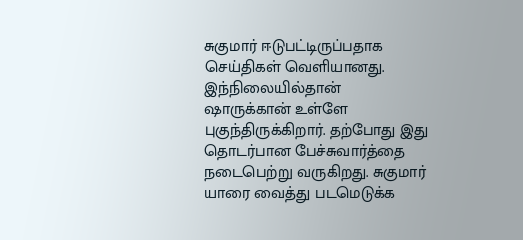சுகுமார் ஈடுபட்டிருப்பதாக செய்திகள் வெளியானது. இந்நிலையில்தான் ஷாருக்கான் உள்ளே புகுந்திருக்கிறார். தற்போது இது தொடர்பான பேச்சுவார்த்தை நடைபெற்று வருகிறது. சுகுமார் யாரை வைத்து படமெடுக்க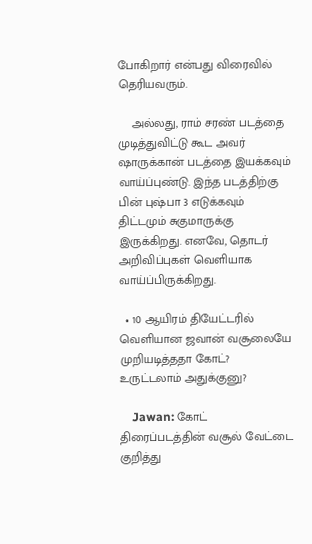போகிறார் என்பது விரைவில் தெரியவரும்.

    அல்லது, ராம் சரண் படத்தை முடித்துவிட்டு கூட அவர் ஷாருக்கான் படத்தை இயக்கவும் வாய்ப்புண்டு. இந்த படத்திற்கு பின் புஷ்பா 3 எடுக்கவும் திட்டமும் சுகுமாருக்கு இருக்கிறது. எனவே, தொடர் அறிவிப்புகள் வெளியாக வாய்ப்பிருக்கிறது.

  • 10 ஆயிரம் தியேட்டரில் வெளியான ஜவான் வசூலையே முறியடித்ததா கோட்? உருட்டலாம் அதுக்குனு?

    Jawan: கோட் திரைப்படத்தின் வசூல் வேட்டை குறித்து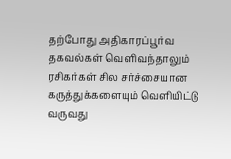தற்போது அதிகாரப்பூர்வ தகவல்கள் வெளிவந்தாலும் ரசிகர்கள் சில சர்ச்சையான கருத்துக்களையும் வெளியிட்டு வருவது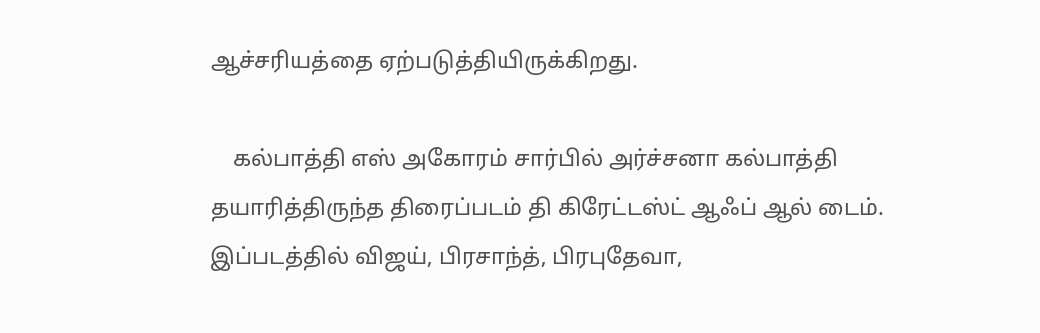ஆச்சரியத்தை ஏற்படுத்தியிருக்கிறது.

    கல்பாத்தி எஸ் அகோரம் சார்பில் அர்ச்சனா கல்பாத்தி தயாரித்திருந்த திரைப்படம் தி கிரேட்டஸ்ட் ஆஃப் ஆல் டைம். இப்படத்தில் விஜய், பிரசாந்த், பிரபுதேவா,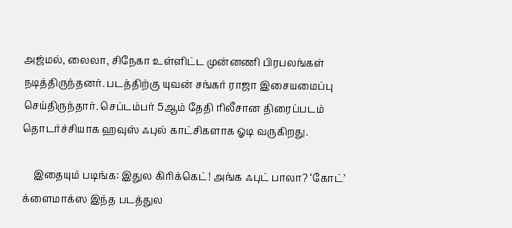அஜ்மல், லைலா, சிநேகா உள்ளிட்ட முன்னணி பிரபலங்கள் நடித்திருந்தனர். படத்திற்கு யுவன் சங்கர் ராஜா இசையமைப்பு செய்திருந்தார். செப்டம்பர் 5ஆம் தேதி ரிலீசான திரைப்படம் தொடர்ச்சியாக ஹவுஸ் ஃபுல் காட்சிகளாக ஓடி வருகிறது.

    இதையும் படிங்க: இதுல கிரிக்கெட்! அங்க ஃபுட் பாலா? ‘கோட்’ க்ளைமாக்ஸ இந்த படத்துல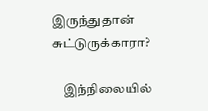இருந்துதான் சுட்டுருக்காரா?

    இந்நிலையில்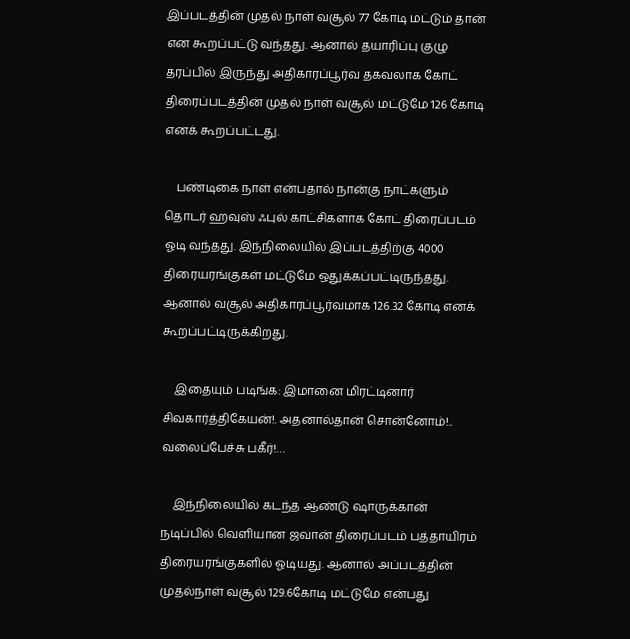இப்படத்தின் முதல் நாள் வசூல் 77 கோடி மட்டும் தான் என கூறப்பட்டு வந்தது. ஆனால் தயாரிப்பு குழு தரப்பில் இருந்து அதிகாரப்பூர்வ தகவலாக கோட் திரைப்படத்தின் முதல் நாள் வசூல் மட்டுமே 126 கோடி எனக் கூறப்பட்டது.

    பண்டிகை நாள் என்பதால் நான்கு நாட்களும் தொடர் ஹவுஸ் ஃபுல் காட்சிகளாக கோட் திரைப்படம் ஓடி வந்தது. இந்நிலையில் இப்படத்திற்கு 4000 திரையரங்குகள் மட்டுமே ஒதுக்கப்பட்டிருந்தது. ஆனால் வசூல் அதிகாரப்பூர்வமாக 126.32 கோடி எனக் கூறப்பட்டிருக்கிறது.

    இதையும் படிங்க: இமானை மிரட்டினார் சிவகார்த்திகேயன்!. அதனால்தான் சொன்னோம்!.. வலைப்பேச்சு பகீர்!…

    இந்நிலையில் கடந்த ஆண்டு ஷாருக்கான் நடிப்பில் வெளியான ஜவான் திரைப்படம் பத்தாயிரம் திரையரங்குகளில் ஓடியது. ஆனால் அப்படத்தின் முதல்நாள் வசூல் 129.6கோடி மட்டுமே என்பது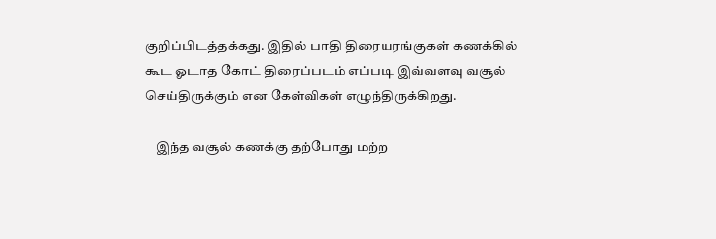குறிப்பிடத்தக்கது. இதில் பாதி திரையரங்குகள் கணக்கில் கூட ஓடாத கோட் திரைப்படம் எப்படி இவ்வளவு வசூல் செய்திருக்கும் என கேள்விகள் எழுந்திருக்கிறது.

    இந்த வசூல் கணக்கு தற்போது மற்ற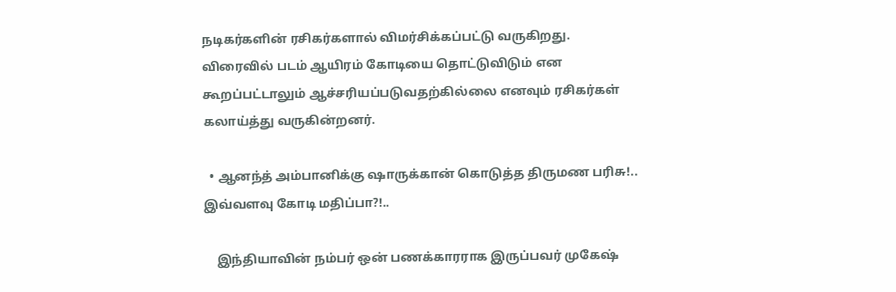நடிகர்களின் ரசிகர்களால் விமர்சிக்கப்பட்டு வருகிறது. விரைவில் படம் ஆயிரம் கோடியை தொட்டுவிடும் என கூறப்பட்டாலும் ஆச்சரியப்படுவதற்கில்லை எனவும் ரசிகர்கள் கலாய்த்து வருகின்றனர்.

  • ஆனந்த் அம்பானிக்கு ஷாருக்கான் கொடுத்த திருமண பரிசு!.. இவ்வளவு கோடி மதிப்பா?!..

    இந்தியாவின் நம்பர் ஒன் பணக்காரராக இருப்பவர் முகேஷ்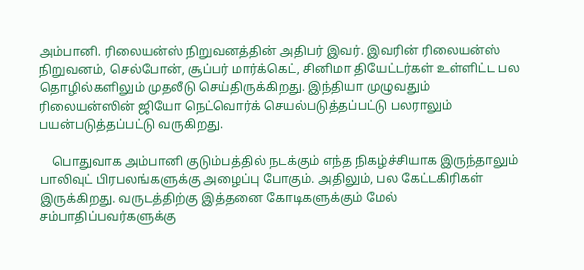அம்பானி. ரிலையன்ஸ் நிறுவனத்தின் அதிபர் இவர். இவரின் ரிலையன்ஸ் நிறுவனம், செல்போன், சூப்பர் மார்க்கெட், சினிமா தியேட்டர்கள் உள்ளிட்ட பல தொழில்களிலும் முதலீடு செய்திருக்கிறது. இந்தியா முழுவதும் ரிலையன்ஸின் ஜியோ நெட்வொர்க் செயல்படுத்தப்பட்டு பலராலும் பயன்படுத்தப்பட்டு வருகிறது.

    பொதுவாக அம்பானி குடும்பத்தில் நடக்கும் எந்த நிகழ்ச்சியாக இருந்தாலும் பாலிவுட் பிரபலங்களுக்கு அழைப்பு போகும். அதிலும், பல கேட்டகிரிகள் இருக்கிறது. வருடத்திற்கு இத்தனை கோடிகளுக்கும் மேல் சம்பாதிப்பவர்களுக்கு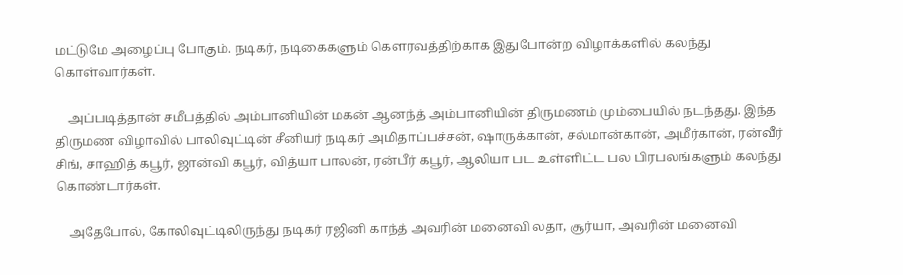மட்டுமே அழைப்பு போகும். நடிகர், நடிகைகளும் கௌரவத்திற்காக இதுபோன்ற விழாக்களில் கலந்து கொள்வார்கள்.

    அப்படித்தான் சமீபத்தில் அம்பானியின் மகன் ஆனந்த் அம்பானியின் திருமணம் மும்பையில் நடந்தது. இந்த திருமண விழாவில் பாலிவுட்டின் சீனியர் நடிகர் அமிதாப்பச்சன், ஷாருக்கான், சல்மான்கான், அமீர்கான், ரன்வீர் சிங், சாஹித் கபூர், ஜான்வி கபூர், வித்யா பாலன், ரன்பீர் கபூர், ஆலியா பட உள்ளிட்ட பல பிரபலங்களும் கலந்து கொண்டார்கள்.

    அதேபோல், கோலிவுட்டிலிருந்து நடிகர் ரஜினி காந்த் அவரின் மனைவி லதா, சூர்யா, அவரின் மனைவி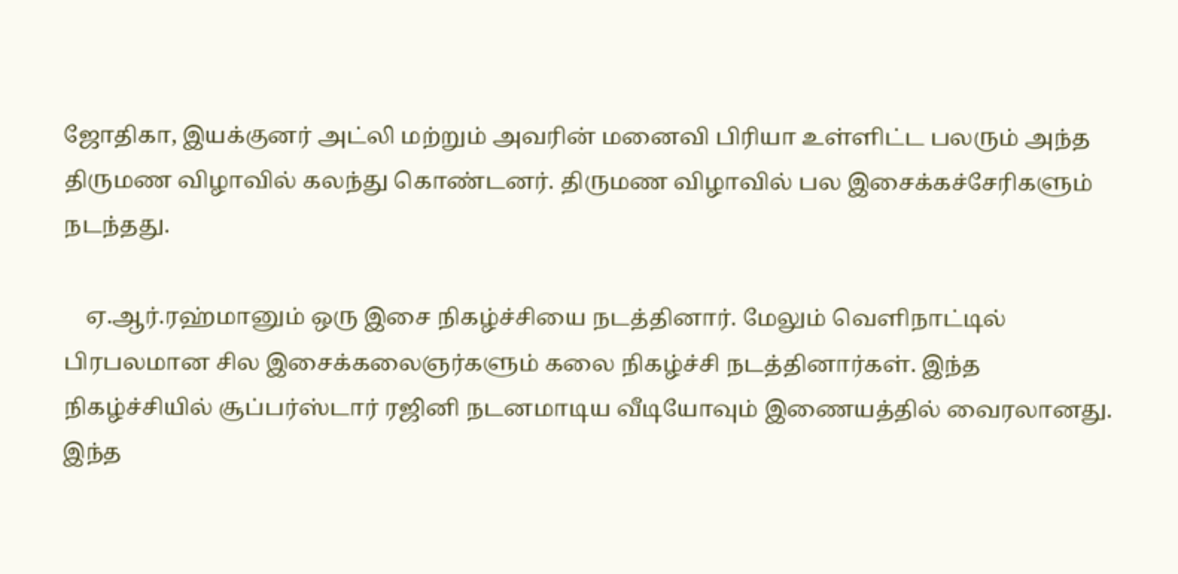ஜோதிகா, இயக்குனர் அட்லி மற்றும் அவரின் மனைவி பிரியா உள்ளிட்ட பலரும் அந்த திருமண விழாவில் கலந்து கொண்டனர். திருமண விழாவில் பல இசைக்கச்சேரிகளும் நடந்தது.

    ஏ.ஆர்.ரஹ்மானும் ஒரு இசை நிகழ்ச்சியை நடத்தினார். மேலும் வெளிநாட்டில் பிரபலமான சில இசைக்கலைஞர்களும் கலை நிகழ்ச்சி நடத்தினார்கள். இந்த நிகழ்ச்சியில் சூப்பர்ஸ்டார் ரஜினி நடனமாடிய வீடியோவும் இணையத்தில் வைரலானது. இந்த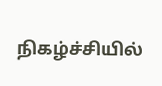நிகழ்ச்சியில்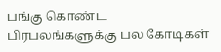பங்கு கொண்ட பிரபலங்களுக்கு பல கோடிகள்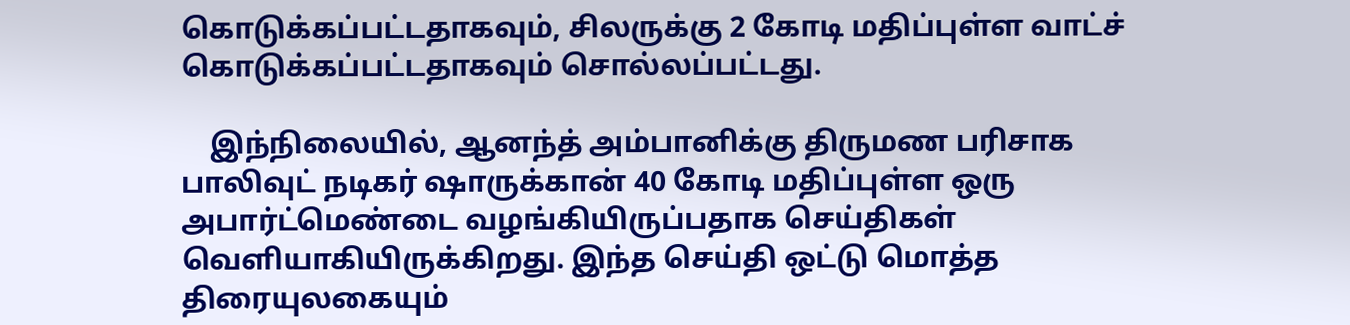கொடுக்கப்பட்டதாகவும், சிலருக்கு 2 கோடி மதிப்புள்ள வாட்ச் கொடுக்கப்பட்டதாகவும் சொல்லப்பட்டது.

    இந்நிலையில், ஆனந்த் அம்பானிக்கு திருமண பரிசாக பாலிவுட் நடிகர் ஷாருக்கான் 40 கோடி மதிப்புள்ள ஒரு அபார்ட்மெண்டை வழங்கியிருப்பதாக செய்திகள் வெளியாகியிருக்கிறது. இந்த செய்தி ஒட்டு மொத்த திரையுலகையும்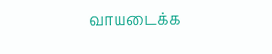வாயடைக்க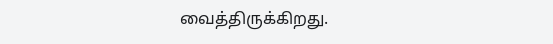வைத்திருக்கிறது.